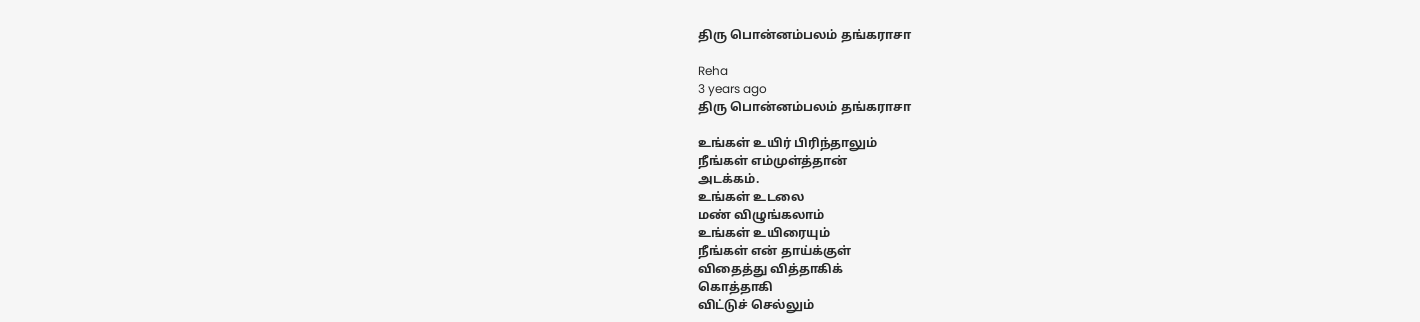திரு பொன்னம்பலம் தங்கராசா

Reha
3 years ago
திரு பொன்னம்பலம் தங்கராசா

உங்கள் உயிர் பிரிந்தாலும்
நீங்கள் எம்முள்த்தான்
அடக்கம்.
உங்கள் உடலை
மண் விழுங்கலாம்
உங்கள் உயிரையும்
நீங்கள் என் தாய்க்குள்
விதைத்து வித்தாகிக்
கொத்தாகி
விட்டுச் செல்லும்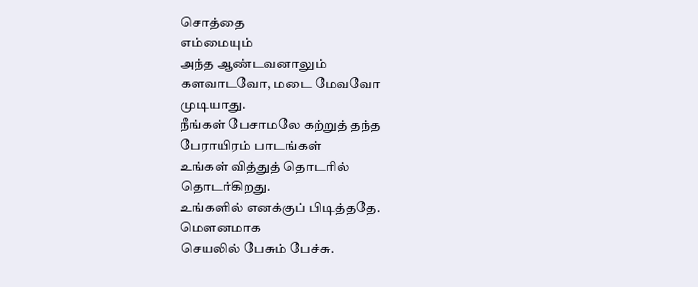சொத்தை
எம்மையும்
அந்த ஆண்டவனாலும்
களவாடவோ, மடை மேவவோ
முடியாது.
நீங்கள் பேசாமலே கற்றுத் தந்த
பேராயிரம் பாடங்கள்
உங்கள் வித்துத் தொடரில்
தொடர்கிறது.
உங்களில் எனக்குப் பிடித்ததே.
மௌனமாக
செயலில் பேசும் பேச்சு.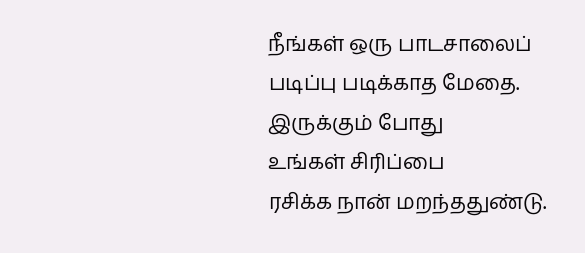நீங்கள் ஒரு பாடசாலைப்
படிப்பு படிக்காத மேதை.
இருக்கும் போது
உங்கள் சிரிப்பை
ரசிக்க நான் மறந்ததுண்டு.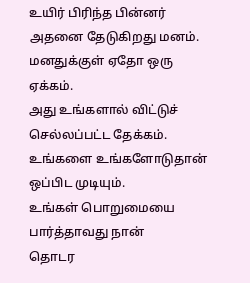உயிர் பிரிந்த பின்னர்
அதனை தேடுகிறது மனம்.
மனதுக்குள் ஏதோ ஒரு ஏக்கம்.
அது உங்களால் விட்டுச் செல்லப்பட்ட தேக்கம்.
உங்களை உங்களோடுதான் ஒப்பிட முடியும்.
உங்கள் பொறுமையை
பார்த்தாவது நான்
தொடர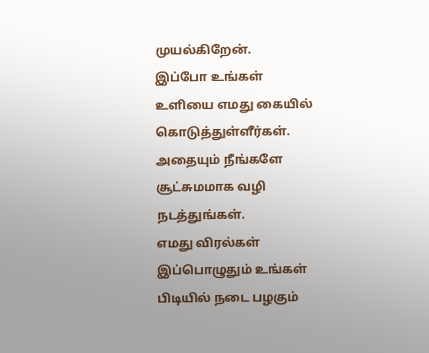முயல்கிறேன்.
இப்போ உங்கள்
உளியை எமது கையில்
கொடுத்துள்ளீர்கள்.
அதையும் நீங்களே
சூட்சுமமாக வழி நடத்துங்கள்.
எமது விரல்கள்
இப்பொழுதும் உங்கள்
பிடியில் நடை பழகும்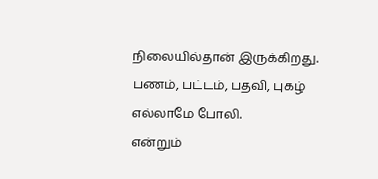நிலையில்தான் இருக்கிறது.
பணம், பட்டம், பதவி, புகழ்
எல்லாமே போலி.
என்றும்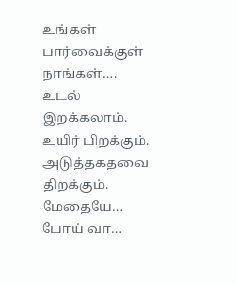உங்கள் பார்வைக்குள்
நாங்கள்….
உடல் இறக்கலாம்.
உயிர் பிறக்கும்.
அடுத்தகதவை திறக்கும்.
மேதையே…
போய் வா…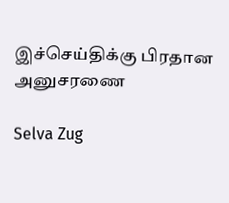இச்செய்திக்கு பிரதான அனுசரணை

Selva Zug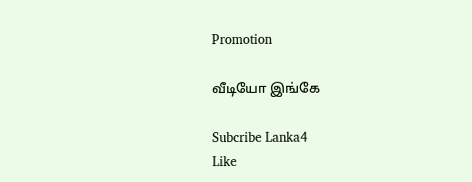Promotion

வீடியோ இங்கே

Subcribe Lanka4
Like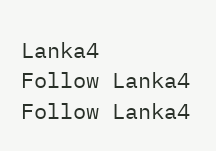Lanka4
Follow Lanka4
Follow Lanka4